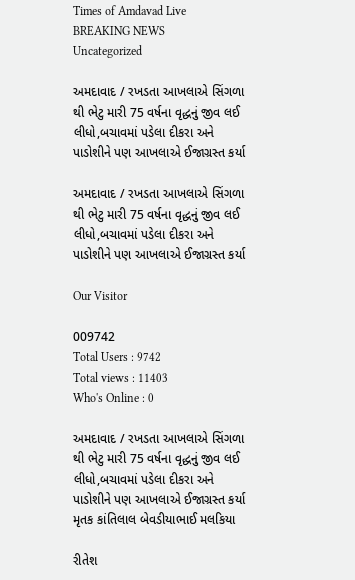Times of Amdavad Live
BREAKING NEWS
Uncategorized

અમદાવાદ / રખડતા આખલાએ સિંગળા થી ભેટુ મારી 75 વર્ષના વૃદ્ધનું જીવ લઈ લીધો,બચાવમાં પડેલા દીકરા અને પાડોશીને પણ આખલાએ ઈજાગ્રસ્ત કર્યા

અમદાવાદ / રખડતા આખલાએ સિંગળા થી ભેટુ મારી 75 વર્ષના વૃદ્ધનું જીવ લઈ લીધો,બચાવમાં પડેલા દીકરા અને પાડોશીને પણ આખલાએ ઈજાગ્રસ્ત કર્યા

Our Visitor

009742
Total Users : 9742
Total views : 11403
Who's Online : 0

અમદાવાદ / રખડતા આખલાએ સિંગળા થી ભેટુ મારી 75 વર્ષના વૃદ્ધનું જીવ લઈ લીધો,બચાવમાં પડેલા દીકરા અને પાડોશીને પણ આખલાએ ઈજાગ્રસ્ત કર્યા
મૃતક કાંતિલાલ બેવડીયાભાઈ મલકિયા

રીતેશ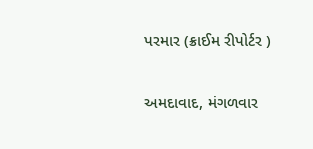પરમાર (ક્રાઈમ રીપોર્ટર )

અમદાવાદ, મંગળવાર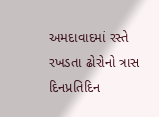અમદાવાદમાં રસ્તે રખડતા ઢોરોનો ત્રાસ દિનપ્રતિદિન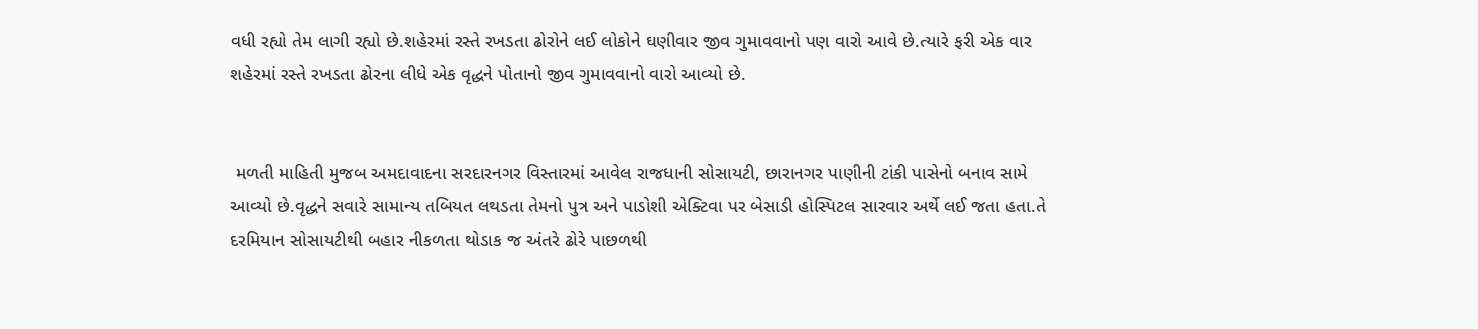વધી રહ્યો તેમ લાગી રહ્યો છે.શહેરમાં રસ્તે રખડતા ઢોરોને લઈ લોકોને ઘણીવાર જીવ ગુમાવવાનો પણ વારો આવે છે.ત્યારે ફરી એક વાર શહેરમાં રસ્તે રખડતા ઢોરના લીધે એક વૃદ્ધને પોતાનો જીવ ગુમાવવાનો વારો આવ્યો છે.


 મળતી માહિતી મુજબ અમદાવાદના સરદારનગર વિસ્તારમાં આવેલ રાજધાની સોસાયટી, છારાનગર પાણીની ટાંકી પાસેનો બનાવ સામે આવ્યો છે.વૃદ્ધને સવારે સામાન્ય તબિયત લથડતા તેમનો પુત્ર અને પાડોશી એક્ટિવા પર બેસાડી હોસ્પિટલ સારવાર અર્થે લઈ જતા હતા.તે દરમિયાન સોસાયટીથી બહાર નીકળતા થોડાક જ અંતરે ઢોરે પાછળથી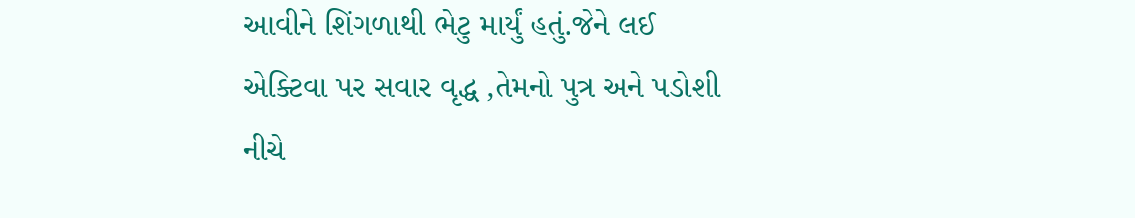આવીને શિંગળાથી ભેટુ માર્યું હતું.જેને લઈ એક્ટિવા પર સવાર વૃદ્ધ ,તેમનો પુત્ર અને પડોશી નીચે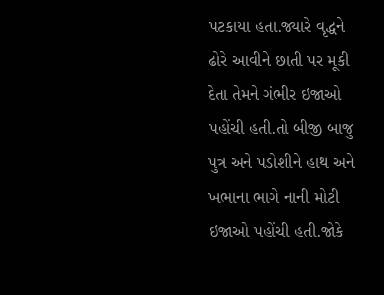પટકાયા હતા.જ્યારે વૃદ્ધને ઢોરે આવીને છાતી પર મૂકી દેતા તેમને ગંભીર ઇજાઓ પહોંચી હતી.તો બીજી બાજુ પુત્ર અને પડોશીને હાથ અને ખભાના ભાગે નાની મોટી ઇજાઓ પહોંચી હતી.જોકે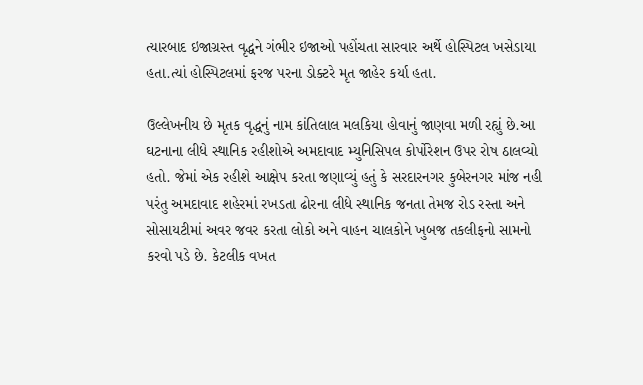ત્યારબાદ ઇજાગ્રસ્ત વૃદ્ધને ગંભીર ઇજાઓ પહોંચતા સારવાર અર્થે હોસ્પિટલ ખસેડાયા હતા.ત્યાં હોસ્પિટલમાં ફરજ પરના ડોક્ટરે મૃત જાહેર કર્યા હતા.

ઉલ્લેખનીય છે મૃતક વૃદ્ધનું નામ કાંતિલાલ મલકિયા હોવાનું જાણવા મળી રહ્યું છે.આ ઘટનાના લીધે સ્થાનિક રહીશોએ અમદાવાદ મ્યુનિસિપલ કોર્પોરેશન ઉપર રોષ ઠાલવ્યો હતો. જેમાં એક રહીશે આક્ષેપ કરતા જણાવ્યું હતું કે સરદારનગર કુબેરનગર માંજ નહી પરંતુ અમદાવાદ શહેરમાં રખડતા ઢોરના લીધે સ્થાનિક જનતા તેમજ રોડ રસ્તા અને સોસાયટીમાં અવર જવર કરતા લોકો અને વાહન ચાલકોને ખુબજ તકલીફનો સામનો કરવો પડે છે. કેટલીક વખત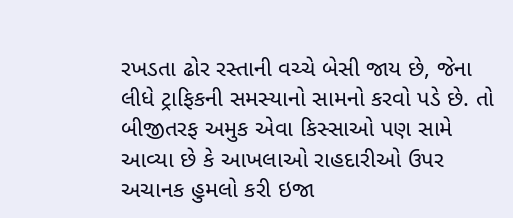રખડતા ઢોર રસ્તાની વચ્ચે બેસી જાય છે, જેના લીધે ટ્રાફિકની સમસ્યાનો સામનો કરવો પડે છે. તો બીજીતરફ અમુક એવા કિસ્સાઓ પણ સામે આવ્યા છે કે આખલાઓ રાહદારીઓ ઉપર અચાનક હુમલો કરી ઇજા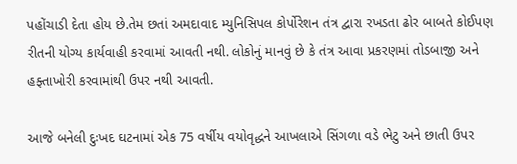પહોંચાડી દેતા હોય છે.તેમ છતાં અમદાવાદ મ્યુનિસિપલ કોર્પોરેશન તંત્ર દ્વારા રખડતા ઢોર બાબતે કોઈપણ રીતની યોગ્ય કાર્યવાહી કરવામાં આવતી નથી. લોકોનું માનવું છે કે તંત્ર આવા પ્રકરણમાં તોડબાજી અને હફ્તાખોરી કરવામાંથી ઉપર નથી આવતી.

આજે બનેલી દુઃખદ ઘટનામાં એક 75 વર્ષીય વયોવૃદ્ધને આખલાએ સિંગળા વડે ભેટુ અને છાતી ઉપર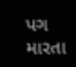પગ મારતા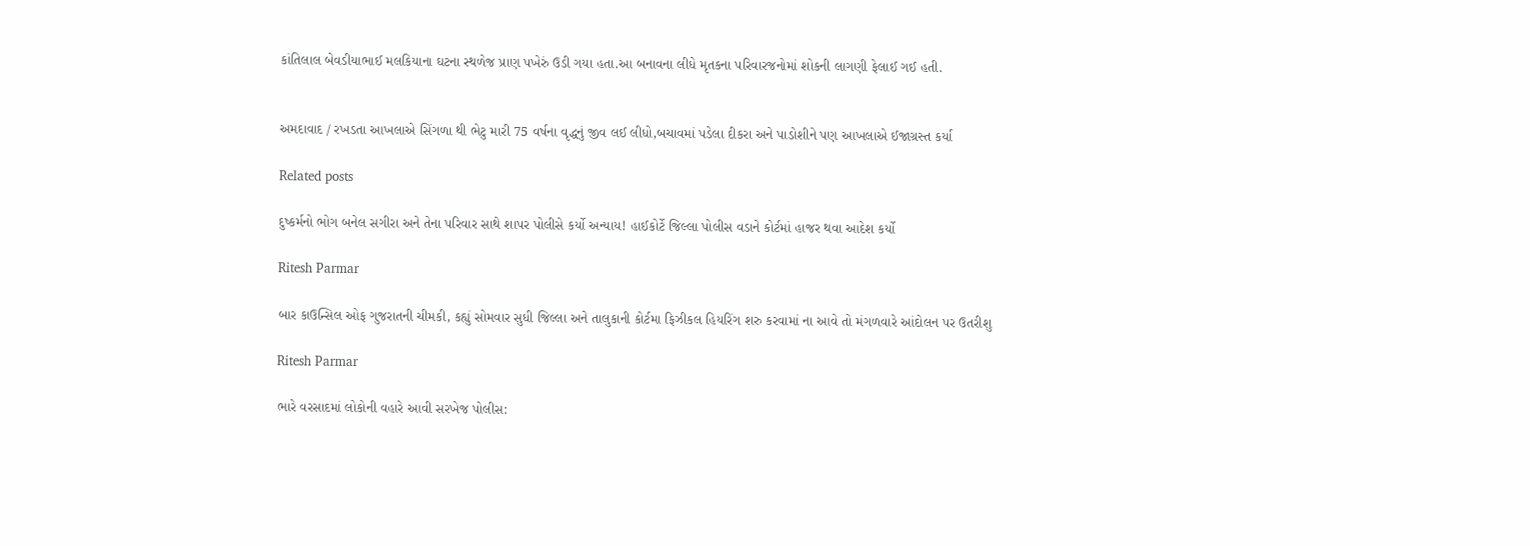કાંતિલાલ બેવડીયાભાઈ મલકિયાના ઘટના સ્થળેજ પ્રાણ પખેરું ઉડી ગયા હતા.આ બનાવના લીધે મૃતકના પરિવારજનોમાં શોકની લાગણી ફેલાઈ ગઈ હતી.


અમદાવાદ / રખડતા આખલાએ સિંગળા થી ભેટુ મારી 75 વર્ષના વૃદ્ધનું જીવ લઈ લીધો,બચાવમાં પડેલા દીકરા અને પાડોશીને પણ આખલાએ ઈજાગ્રસ્ત કર્યા

Related posts

દુષ્કર્મનો ભોગ બનેલ સગીરા અને તેના પરિવાર સાથે શાપર પોલીસે કર્યો અન્યાય! હાઈકોર્ટે જિલ્લા પોલીસ વડાને કોર્ટમાં હાજર થવા આદેશ કર્યો

Ritesh Parmar

બાર કાઉન્સિલ ઓફ ગુજરાતની ચીમકી, કહ્યું સોમવાર સુધી જિલ્લા અને તાલુકાની કોર્ટમા ફિઝીકલ હિયરિંગ શરુ કરવામાં ના આવે તો મંગળવારે આંદોલન પર ઉતરીશુ

Ritesh Parmar

ભારે વરસાદમાં લોકોની વહારે આવી સરખેજ પોલીસ: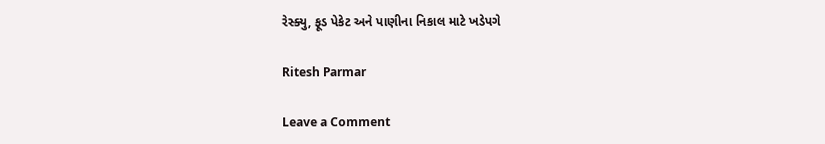રેસ્ક્યુ, ફૂડ પેકેટ અને પાણીના નિકાલ માટે ખડેપગે

Ritesh Parmar

Leave a Comment